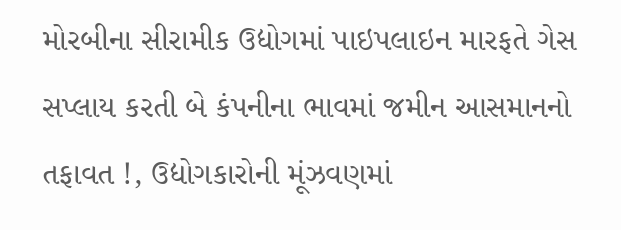મોરબીના સીરામીક ઉદ્યોગમાં પાઇપલાઇન મારફતે ગેસ સપ્લાય કરતી બે કંપનીના ભાવમાં જમીન આસમાનનો તફાવત !, ઉદ્યોગકારોની મૂંઝવણમાં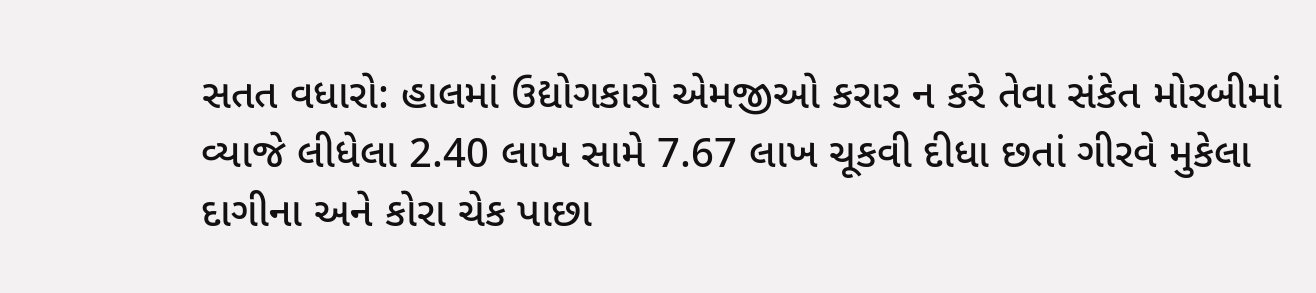સતત વધારો: હાલમાં ઉદ્યોગકારો એમજીઓ કરાર ન કરે તેવા સંકેત મોરબીમાં વ્યાજે લીધેલા 2.40 લાખ સામે 7.67 લાખ ચૂકવી દીધા છતાં ગીરવે મુકેલા દાગીના અને કોરા ચેક પાછા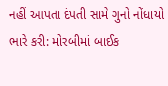નહીં આપતા દંપતી સામે ગુનો નોંધાયો ભારે કરી: મોરબીમાં બાઈક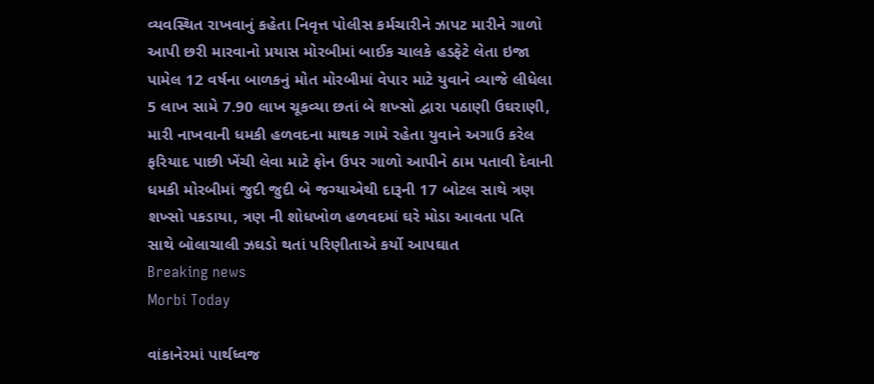વ્યવસ્થિત રાખવાનું કહેતા નિવૃત્ત પોલીસ કર્મચારીને ઝાપટ મારીને ગાળો આપી છરી મારવાનો પ્રયાસ મોરબીમાં બાઈક ચાલકે હડફેટે લેતા ઇજા પામેલ 12 વર્ષના બાળકનું મોત મોરબીમાં વેપાર માટે યુવાને વ્યાજે લીધેલા 5 લાખ સામે 7.90 લાખ ચૂકવ્યા છતાં બે શખ્સો દ્વારા પઠાણી ઉઘરાણી, મારી નાખવાની ધમકી હળવદના માથક ગામે રહેતા યુવાને અગાઉ કરેલ ફરિયાદ પાછી ખેંચી લેવા માટે ફોન ઉપર ગાળો આપીને ઠામ પતાવી દેવાની ધમકી મોરબીમાં જુદી જુદી બે જગ્યાએથી દારૂની 17 બોટલ સાથે ત્રણ શખ્સો પકડાયા, ત્રણ ની શોધખોળ હળવદમાં ઘરે મોડા આવતા પતિ સાથે બોલાચાલી ઝઘડો થતાં પરિણીતાએ કર્યો આપઘાત
Breaking news
Morbi Today

વાંકાનેરમાં પાર્થધ્વજ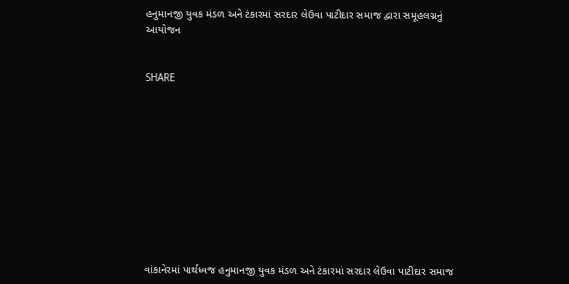હનુમાનજી યુવક મંડળ અને ટંકારમાં સરદાર લેઉવા પાટીદાર સમાજ દ્વારા સમૂહલગ્નનું આયોજન


SHARE











વાંકાનેરમાં પાર્થધ્વજ હનુમાનજી યુવક મંડળ અને ટંકારમાં સરદાર લેઉવા પાટીદાર સમાજ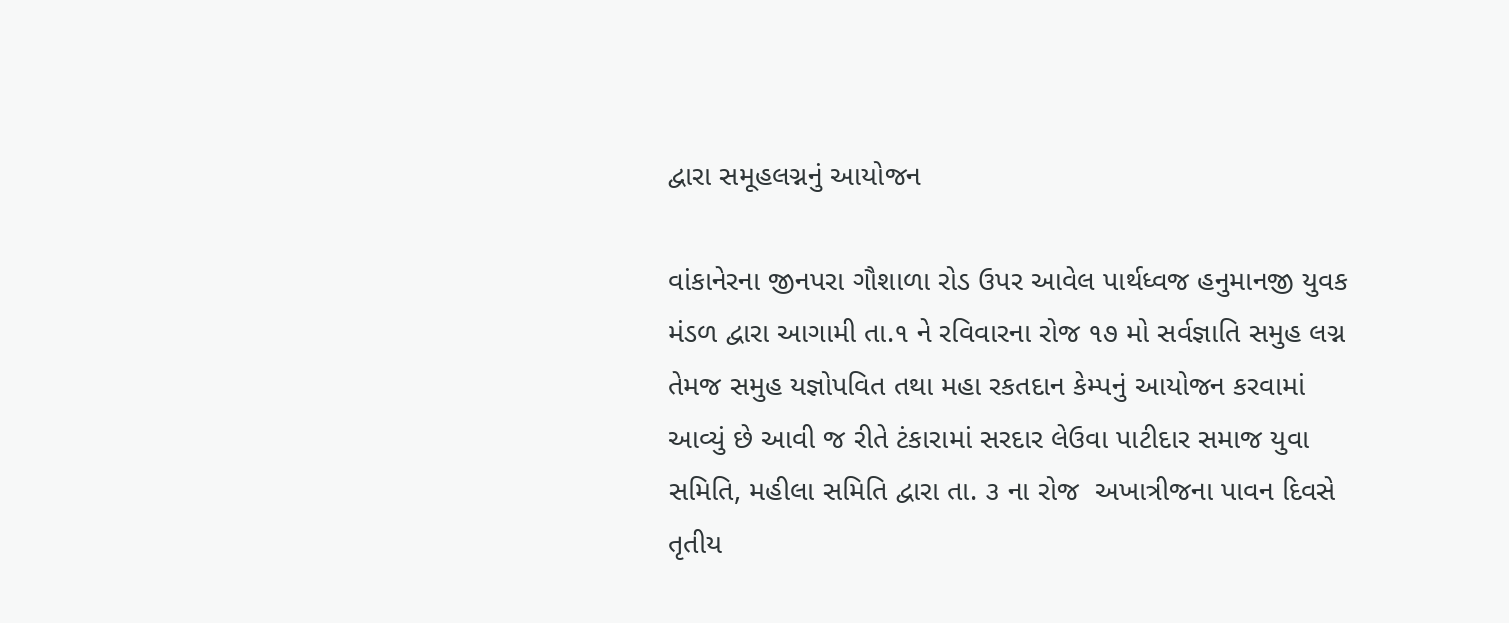દ્વારા સમૂહલગ્નનું આયોજન

વાંકાનેરના જીનપરા ગૌશાળા રોડ ઉપર આવેલ પાર્થધ્વજ હનુમાનજી યુવક મંડળ દ્વારા આગામી તા.૧ ને રવિવારના રોજ ૧૭ મો સર્વજ્ઞાતિ સમુહ લગ્ન તેમજ સમુહ યજ્ઞોપવિત તથા મહા રકતદાન કેમ્પનું આયોજન કરવામાં આવ્યું છે આવી જ રીતે ટંકારામાં સરદાર લેઉવા પાટીદાર સમાજ યુવા સમિતિ, મહીલા સમિતિ દ્વારા તા. ૩ ના રોજ  અખાત્રીજના પાવન દિવસે તૃતીય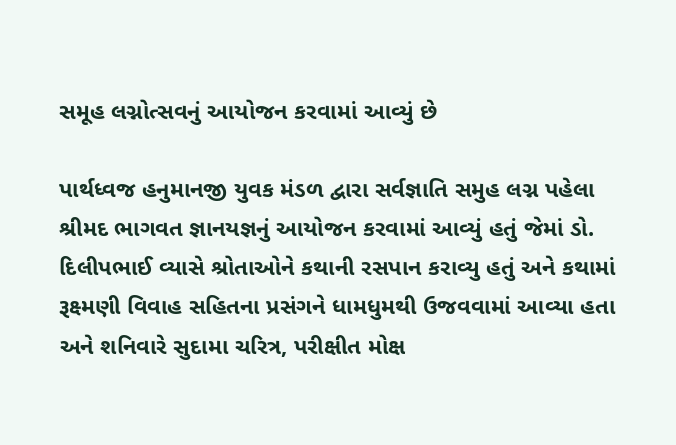સમૂહ લગ્નોત્સવનું આયોજન કરવામાં આવ્યું છે

પાર્થધ્વજ હનુમાનજી યુવક મંડળ દ્વારા સર્વજ્ઞાતિ સમુહ લગ્ન પહેલા શ્રીમદ ભાગવત જ્ઞાનયજ્ઞનું આયોજન કરવામાં આવ્યું હતું જેમાં ડો. દિલીપભાઈ વ્યાસે શ્રોતાઓને કથાની રસપાન કરાવ્યુ હતું અને કથામાં રૂક્ષ્મણી વિવાહ સહિતના પ્રસંગને ધામધુમથી ઉજવવામાં આવ્યા હતા અને શનિવારે સુદામા ચરિત્ર, પરીક્ષીત મોક્ષ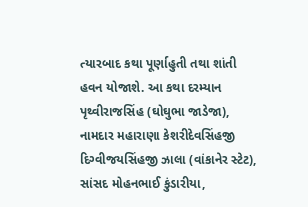ત્યારબાદ કથા પૂર્ણાહુતી તથા શાંતી હવન યોજાશે. આ કથા દરમ્યાન પૃથ્વીરાજસિંહ (ઘોઘુભા જાડેજા), નામદાર મહારાણા કેશરીદેવસિંહજી દિગ્વીજયસિંહજી ઝાલા (વાંકાનેર સ્ટેટ), સાંસદ મોહનભાઈ કુંડારીયા,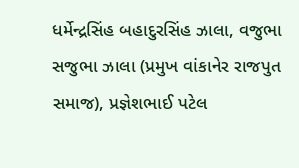ધર્મેન્દ્રસિંહ બહાદુરસિંહ ઝાલા, વજુભા સજુભા ઝાલા (પ્રમુખ વાંકાનેર રાજપુત સમાજ), પ્રજ્ઞેશભાઈ પટેલ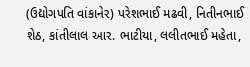(ઉદ્યોગપતિ વાંકાનેર) પરેશભાઈ મઢવી, નિતીનભાઈ શેઠ, કાંતીલાલ આર. ભાટીયા, લલીતભાઈ મહેતા,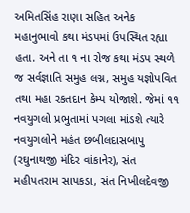અમિતસિંહ રાણા સહિત અનેક મહાનુભાવો કથા મંડપમાં ઉપસ્થિત રહ્યા હતા. અને તા ૧ ના રોજ કથા મંડપ સ્થળે જ સર્વજ્ઞાતિ સમુહ લગ્ન, સમુહ યજ્ઞોપવિત તથા મહા રકતદાન કેમ્પ યોજાશે. જેમાં ૧૧ નવયુગલો પ્રભુતામાં પગલા માંડશે ત્યારે નવયુગલોને મહંત છબીલદાસબાપુ (રઘુનાથજી મંદિર વાંકાનેર), સંત મહીપતરામ સાપકડા, સંત નિખીલદેવજી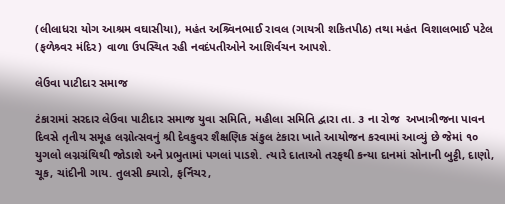(લીલાધરા યોગ આશ્રમ વઘાસીયા), મહંત અશ્ર્વિનભાઈ રાવલ (ગાયત્રી શકિતપીઠ) તથા મહંત વિશાલભાઈ પટેલ (ફળેશ્ર્વર મંદિર) વાળા ઉપસ્થિત રહી નવદંપતીઓને આશિર્વચન આપશે.

લેઉવા પાટીદાર સમાજ

ટંકારામાં સરદાર લેઉવા પાટીદાર સમાજ યુવા સમિતિ, મહીલા સમિતિ દ્વારા તા. ૩ ના રોજ  અખાત્રીજના પાવન દિવસે તૃતીય સમૂહ લગ્નોત્સવનું શ્રી દેવકુવર શૈક્ષણિક સંકુલ ટંકારા ખાતે આયોજન કરવામાં આવ્યું છે જેમાં ૧૦ યુગલો લગ્નગ્રંથિથી જોડાશે અને પ્રભુતામાં પગલાં પાડશે. ત્યારે દાતાઓ તરફથી કન્યા દાનમાં સોનાની બુટ્ટી, દાણો, ચૂક, ચાંદીની ગાય. તુલસી ક્યારો, ફર્નિચર,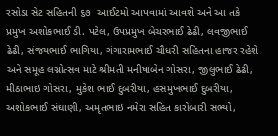રસોડા સેટ સહિતની ૬૭  આઈટમો આપવામાં આવશે અને આ તકે પ્રમુખ અશોકભાઈ ડી. પટેલ, ઉપપ્રમુખ બેચરભાઈ ઢેઢી, લવજીભાઈ ઢેઢી, સંજયભાઈ ભાગિયા, ગંગારામભાઈ ચૌધરી સહિતના હાજર રહેશે અને સમૂહ લગ્નોત્સવ માટે શ્રીમતી મનીષાબેન ગોસરા, જીલુભાઈ ઢેઢી, મીઠાભાઇ ગોસરા, મુકેશ ભાઈ દુબરીયા, હસમુખભાઈ દુબરીયા, અશોકભાઈ સંઘાણી, અમૃતભાઇ નમેરા સહિત કારોબારી સભ્યો,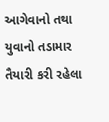આગેવાનો તથા યુવાનો તડામાર તૈયારી કરી રહેલા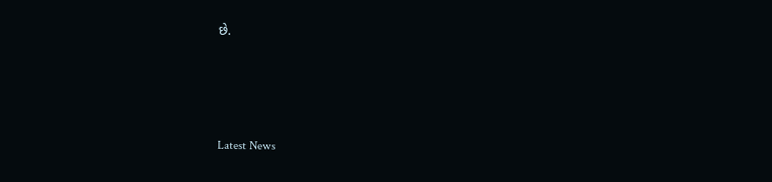છે.






Latest News